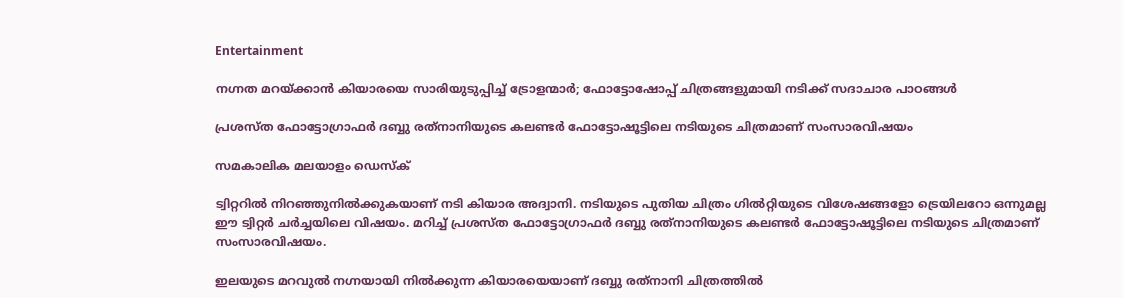Entertainment

നഗ്നത മറയ്ക്കാന്‍ കിയാരയെ സാരിയുടുപ്പിച്ച് ട്രോളന്മാര്‍; ഫോട്ടോഷോപ്പ് ചിത്രങ്ങളുമായി നടിക്ക് സദാചാര പാഠങ്ങള്‍

പ്രശസ്ത ഫോട്ടോഗ്രാഫര്‍ ദബ്ബു രത്‌നാനിയുടെ കലണ്ടര്‍ ഫോട്ടോഷൂട്ടിലെ നടിയുടെ ചിത്രമാണ് സംസാരവിഷയം

സമകാലിക മലയാളം ഡെസ്ക്

ട്വിറ്ററില്‍ നിറഞ്ഞുനില്‍ക്കുകയാണ് നടി കിയാര അദ്വാനി. നടിയുടെ പുതിയ ചിത്രം ഗില്‍റ്റിയുടെ വിശേഷങ്ങളോ ട്രെയിലറോ ഒന്നുമല്ല ഈ ട്വിറ്റര്‍ ചര്‍ച്ചയിലെ വിഷയം. മറിച്ച് പ്രശസ്ത ഫോട്ടോഗ്രാഫര്‍ ദബ്ബു രത്‌നാനിയുടെ കലണ്ടര്‍ ഫോട്ടോഷൂട്ടിലെ നടിയുടെ ചിത്രമാണ് സംസാരവിഷയം.

ഇലയുടെ മറവുല്‍ നഗ്നയായി നില്‍ക്കുന്ന കിയാരയെയാണ് ദബ്ബു രത്‌നാനി ചിത്രത്തില്‍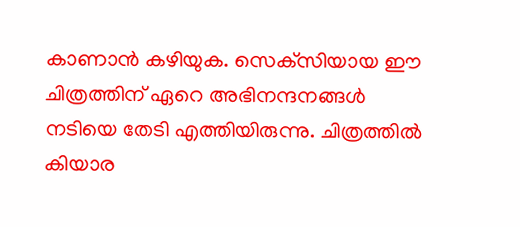കാണാന്‍ കഴിയുക. സെക്‌സിയായ ഈ ചിത്രത്തിന് ഏറെ അഭിനന്ദനങ്ങള്‍ നടിയെ തേടി എത്തിയിരുന്നു. ചിത്രത്തില്‍ കിയാര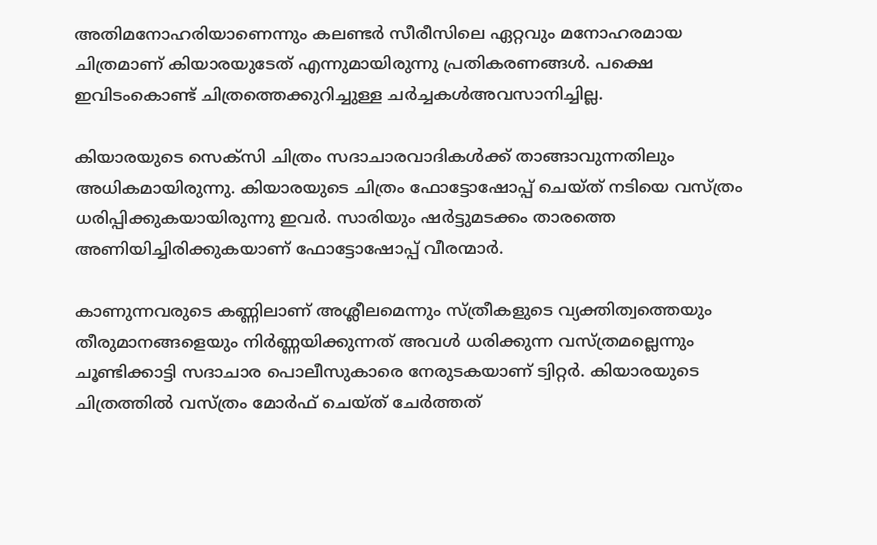അതിമനോഹരിയാണെന്നും കലണ്ടര്‍ സീരീസിലെ ഏറ്റവും മനോഹരമായ ചിത്രമാണ് കിയാരയുടേത് എന്നുമായിരുന്നു പ്രതികരണങ്ങള്‍. പക്ഷെ ഇവിടംകൊണ്ട് ചിത്രത്തെക്കുറിച്ചുള്ള ചര്‍ച്ചകള്‍അവസാനിച്ചില്ല.

കിയാരയുടെ സെക്‌സി ചിത്രം സദാചാരവാദികള്‍ക്ക് താങ്ങാവുന്നതിലും അധികമായിരുന്നു. കിയാരയുടെ ചിത്രം ഫോട്ടോഷോപ്പ് ചെയ്ത് നടിയെ വസ്ത്രം ധരിപ്പിക്കുകയായിരുന്നു ഇവര്‍. സാരിയും ഷര്‍ട്ടുമടക്കം താരത്തെ അണിയിച്ചിരിക്കുകയാണ് ഫോട്ടോഷോപ്പ് വീരന്മാര്‍.

കാണുന്നവരുടെ കണ്ണിലാണ് അശ്ലീലമെന്നും സ്ത്രീകളുടെ വ്യക്തിത്വത്തെയും തീരുമാനങ്ങളെയും നിര്‍ണ്ണയിക്കുന്നത് അവള്‍ ധരിക്കുന്ന വസ്ത്രമല്ലെന്നും ചൂണ്ടിക്കാട്ടി സദാചാര പൊലീസുകാരെ നേരുടകയാണ് ട്വിറ്റര്‍. കിയാരയുടെ ചിത്രത്തില്‍ വസ്ത്രം മോര്‍ഫ് ചെയ്ത് ചേര്‍ത്തത്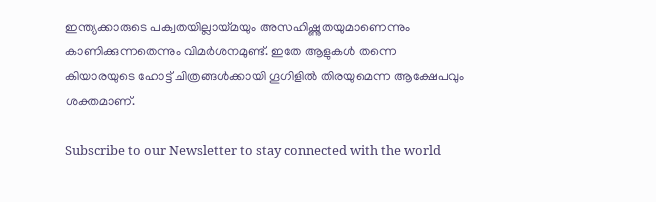ഇന്ത്യക്കാരുടെ പക്വതയില്ലായ്മയും അസഹിഷ്ണുതയുമാണെന്നും കാണിക്കുന്നതെന്നും വിമര്‍ശനമുണ്ട്. ഇതേ ആളുകള്‍ തന്നെ കിയാരയുടെ ഹോട്ട് ചിത്രങ്ങള്‍ക്കായി ഗൂഗിളില്‍ തിരയുമെന്ന ആക്ഷേപവും ശക്തമാണ്.

Subscribe to our Newsletter to stay connected with the world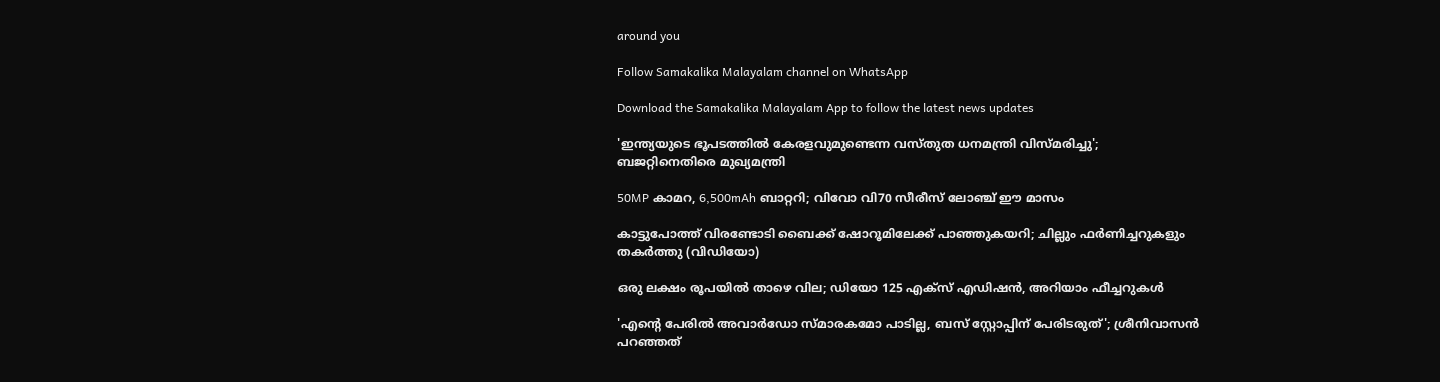around you

Follow Samakalika Malayalam channel on WhatsApp

Download the Samakalika Malayalam App to follow the latest news updates

'ഇന്ത്യയുടെ ഭൂപടത്തില്‍ കേരളവുമുണ്ടെന്ന വസ്തുത ധനമന്ത്രി വിസ്മരിച്ചു'; ബജറ്റിനെതിരെ മുഖ്യമന്ത്രി

50MP കാമറ, 6,500mAh ബാറ്ററി; വിവോ വി70 സീരീസ് ലോഞ്ച് ഈ മാസം

കാട്ടുപോത്ത് വിരണ്ടോടി ബൈക്ക് ഷോറൂമിലേക്ക് പാഞ്ഞുകയറി; ചില്ലും ഫർണിച്ചറുകളും തകർത്തു (വിഡിയോ)

ഒരു ലക്ഷം രൂപയില്‍ താഴെ വില; ഡിയോ 125 എക്‌സ് എഡിഷന്‍, അറിയാം ഫീച്ചറുകള്‍

'എന്റെ പേരില്‍ അവാര്‍ഡോ സ്മാരകമോ പാടില്ല, ബസ് സ്റ്റോപ്പിന് പേരിടരുത്'; ശ്രീനിവാസന്‍ പറഞ്ഞത്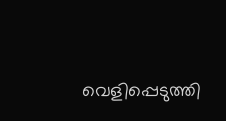വെളിപ്പെടുത്തി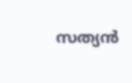സത്യന്‍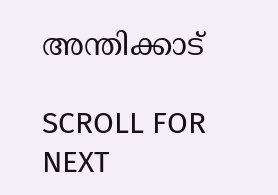അന്തിക്കാട്

SCROLL FOR NEXT